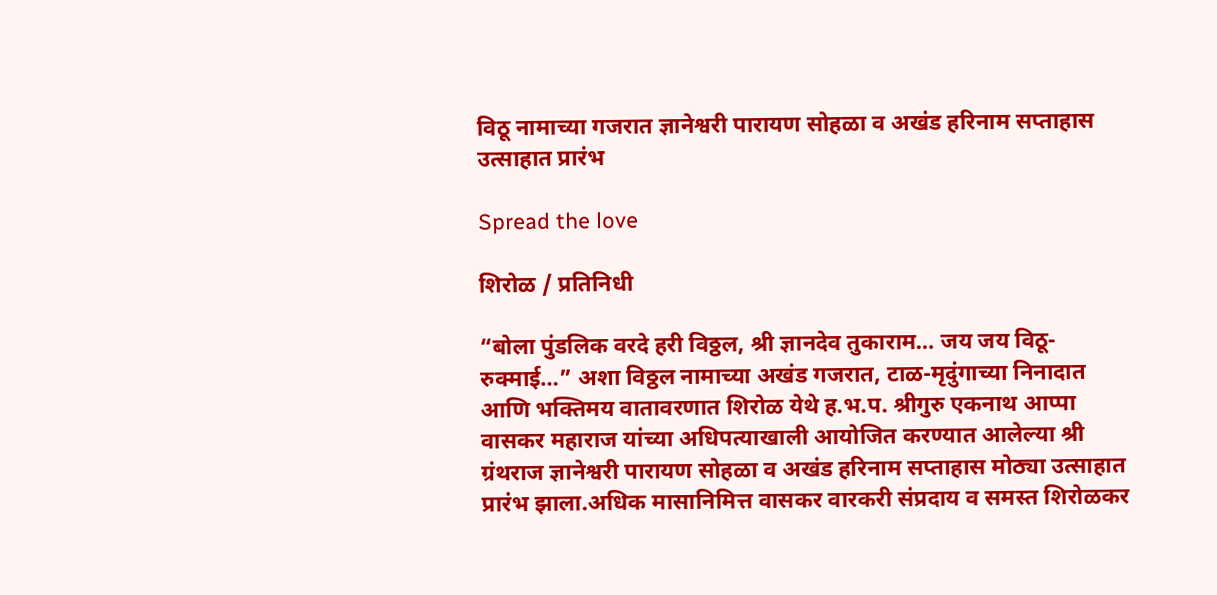विठू नामाच्या गजरात ज्ञानेश्वरी पारायण सोहळा व अखंड हरिनाम सप्ताहास उत्साहात प्रारंभ

Spread the love

शिरोळ / प्रतिनिधी

“बोला पुंडलिक वरदे हरी विठ्ठल, श्री ज्ञानदेव तुकाराम… जय जय विठू-रुक्माई…” अशा विठ्ठल नामाच्या अखंड गजरात, टाळ-मृदुंगाच्या निनादात आणि भक्तिमय वातावरणात शिरोळ येथे ह.भ.प. श्रीगुरु एकनाथ आप्पा वासकर महाराज यांच्या अधिपत्याखाली आयोजित करण्यात आलेल्या श्री ग्रंथराज ज्ञानेश्वरी पारायण सोहळा व अखंड हरिनाम सप्ताहास मोठ्या उत्साहात प्रारंभ झाला.अधिक मासानिमित्त वासकर वारकरी संप्रदाय व समस्त शिरोळकर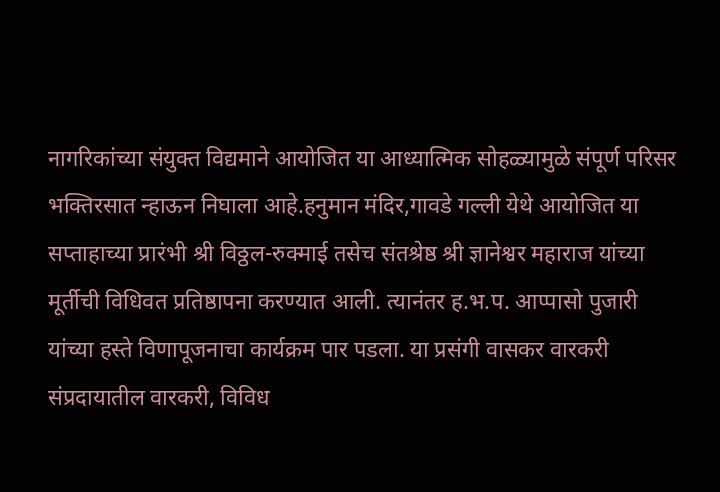नागरिकांच्या संयुक्त विद्यमाने आयोजित या आध्यात्मिक सोहळ्यामुळे संपूर्ण परिसर भक्तिरसात न्हाऊन निघाला आहे.हनुमान मंदिर,गावडे गल्ली येथे आयोजित या सप्ताहाच्या प्रारंभी श्री विठ्ठल-रुक्माई तसेच संतश्रेष्ठ श्री ज्ञानेश्वर महाराज यांच्या मूर्तीची विधिवत प्रतिष्ठापना करण्यात आली. त्यानंतर ह.भ.प. आप्पासो पुजारी यांच्या हस्ते विणापूजनाचा कार्यक्रम पार पडला. या प्रसंगी वासकर वारकरी संप्रदायातील वारकरी, विविध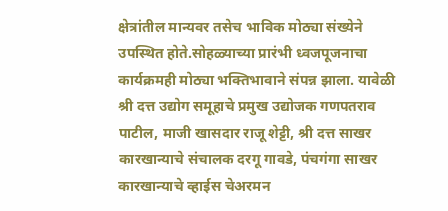क्षेत्रांतील मान्यवर तसेच भाविक मोठ्या संख्येने उपस्थित होते.सोहळ्याच्या प्रारंभी ध्वजपूजनाचा कार्यक्रमही मोठ्या भक्तिभावाने संपन्न झाला. यावेळी श्री दत्त उद्योग समूहाचे प्रमुख उद्योजक गणपतराव पाटील, माजी खासदार राजू शेट्टी, श्री दत्त साखर कारखान्याचे संचालक दरगू गावडे, पंचगंगा साखर कारखान्याचे व्हाईस चेअरमन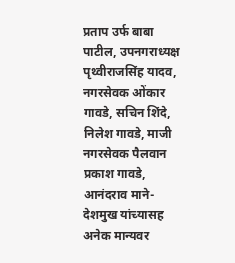प्रताप उर्फ बाबा पाटील, उपनगराध्यक्ष पृथ्वीराजसिंह यादव, नगरसेवक ओंकार गावडे, सचिन शिंदे, निलेश गावडे, माजी नगरसेवक पैलवान प्रकाश गावडे, आनंदराव माने-देशमुख यांच्यासह अनेक मान्यवर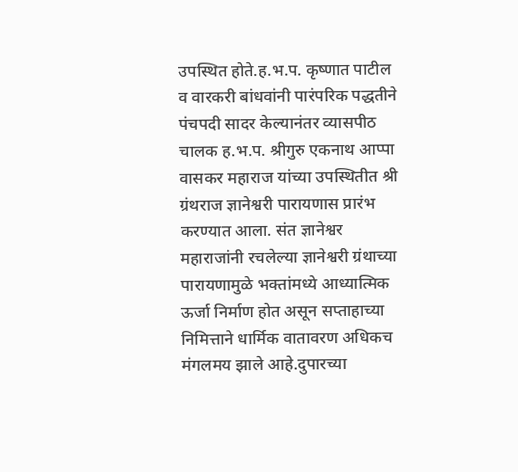उपस्थित होते.ह.भ.प. कृष्णात पाटील व वारकरी बांधवांनी पारंपरिक पद्धतीने पंचपदी सादर केल्यानंतर व्यासपीठ चालक ह.भ.प. श्रीगुरु एकनाथ आप्पा वासकर महाराज यांच्या उपस्थितीत श्री ग्रंथराज ज्ञानेश्वरी पारायणास प्रारंभ करण्यात आला. संत ज्ञानेश्वर महाराजांनी रचलेल्या ज्ञानेश्वरी ग्रंथाच्या पारायणामुळे भक्तांमध्ये आध्यात्मिक ऊर्जा निर्माण होत असून सप्ताहाच्या निमित्ताने धार्मिक वातावरण अधिकच मंगलमय झाले आहे.दुपारच्या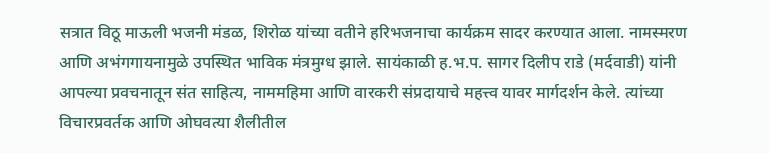सत्रात विठू माऊली भजनी मंडळ, शिरोळ यांच्या वतीने हरिभजनाचा कार्यक्रम सादर करण्यात आला. नामस्मरण आणि अभंगगायनामुळे उपस्थित भाविक मंत्रमुग्ध झाले. सायंकाळी ह.भ.प. सागर दिलीप राडे (मर्दवाडी) यांनी आपल्या प्रवचनातून संत साहित्य, नाममहिमा आणि वारकरी संप्रदायाचे महत्त्व यावर मार्गदर्शन केले. त्यांच्या विचारप्रवर्तक आणि ओघवत्या शैलीतील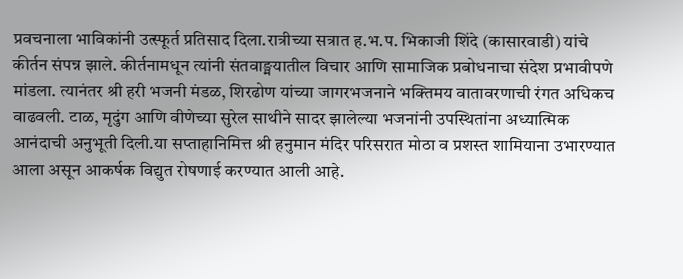प्रवचनाला भाविकांनी उत्स्फूर्त प्रतिसाद दिला.रात्रीच्या सत्रात ह.भ.प. भिकाजी शिंदे (कासारवाडी) यांचे कीर्तन संपन्न झाले. कीर्तनामधून त्यांनी संतवाङ्मयातील विचार आणि सामाजिक प्रबोधनाचा संदेश प्रभावीपणे मांडला. त्यानंतर श्री हरी भजनी मंडळ, शिरढोण यांच्या जागरभजनाने भक्तिमय वातावरणाची रंगत अधिकच वाढवली. टाळ, मृदुंग आणि वीणेच्या सुरेल साथीने सादर झालेल्या भजनांनी उपस्थितांना अध्यात्मिक आनंदाची अनुभूती दिली.या सप्ताहानिमित्त श्री हनुमान मंदिर परिसरात मोठा व प्रशस्त शामियाना उभारण्यात आला असून आकर्षक विद्युत रोषणाई करण्यात आली आहे.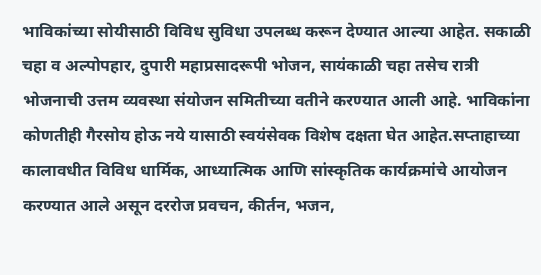भाविकांच्या सोयीसाठी विविध सुविधा उपलब्ध करून देण्यात आल्या आहेत. सकाळी चहा व अल्पोपहार, दुपारी महाप्रसादरूपी भोजन, सायंकाळी चहा तसेच रात्री भोजनाची उत्तम व्यवस्था संयोजन समितीच्या वतीने करण्यात आली आहे. भाविकांना कोणतीही गैरसोय होऊ नये यासाठी स्वयंसेवक विशेष दक्षता घेत आहेत.सप्ताहाच्या कालावधीत विविध धार्मिक, आध्यात्मिक आणि सांस्कृतिक कार्यक्रमांचे आयोजन करण्यात आले असून दररोज प्रवचन, कीर्तन, भजन,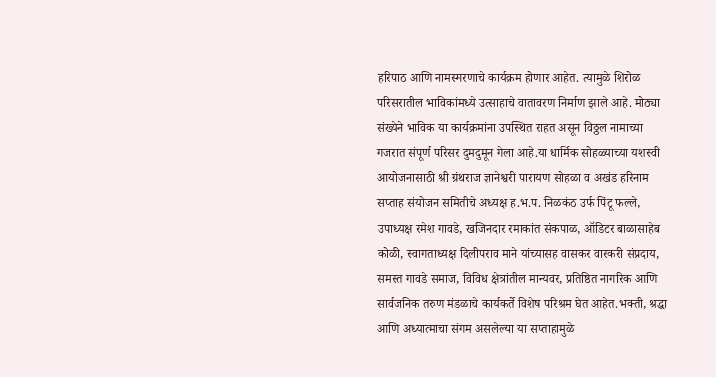हरिपाठ आणि नामस्मरणाचे कार्यक्रम होणार आहेत. त्यामुळे शिरोळ परिसरातील भाविकांमध्ये उत्साहाचे वातावरण निर्माण झाले आहे. मोठ्या संख्येने भाविक या कार्यक्रमांना उपस्थित राहत असून विठ्ठल नामाच्या गजरात संपूर्ण परिसर दुमदुमून गेला आहे.या धार्मिक सोहळ्याच्या यशस्वी आयोजनासाठी श्री ग्रंथराज ज्ञानेश्वरी पारायण सोहळा व अखंड हरिनाम सप्ताह संयोजन समितीचे अध्यक्ष ह.भ.प. निळकंठ उर्फ पिंटू फल्ले, उपाध्यक्ष रमेश गावडे, खजिनदार रमाकांत संकपाळ, ऑडिटर बाळासाहेब कोळी, स्वागताध्यक्ष दिलीपराव माने यांच्यासह वासकर वारकरी संप्रदाय, समस्त गावडे समाज, विविध क्षेत्रांतील मान्यवर, प्रतिष्ठित नागरिक आणि सार्वजनिक तरुण मंडळाचे कार्यकर्ते विशेष परिश्रम घेत आहेत.भक्ती, श्रद्धा आणि अध्यात्माचा संगम असलेल्या या सप्ताहामुळे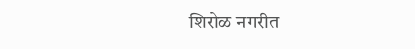शिरोळ नगरीत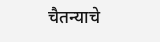चैतन्याचे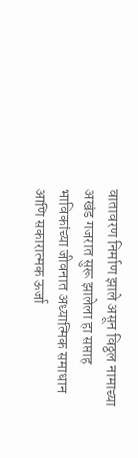वातावरण निर्माण झाले असून विठ्ठल नामाच्या अखंड गजरात सुरू झालेला हा सप्ताह भाविकांच्या जीवनात अध्यात्मिक समाधान आणि सकारात्मक ऊर्जा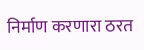निर्माण करणारा ठरत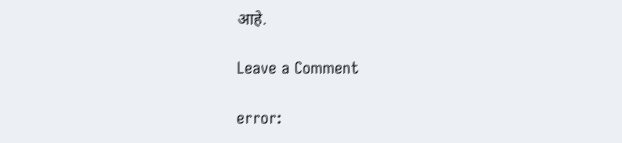आहे.

Leave a Comment

error: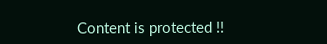Content is protected !!